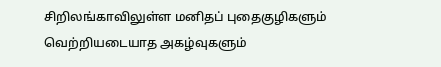சிறிலங்காவிலுள்ள மனிதப் புதைகுழிகளும் வெற்றியடையாத அகழ்வுகளும்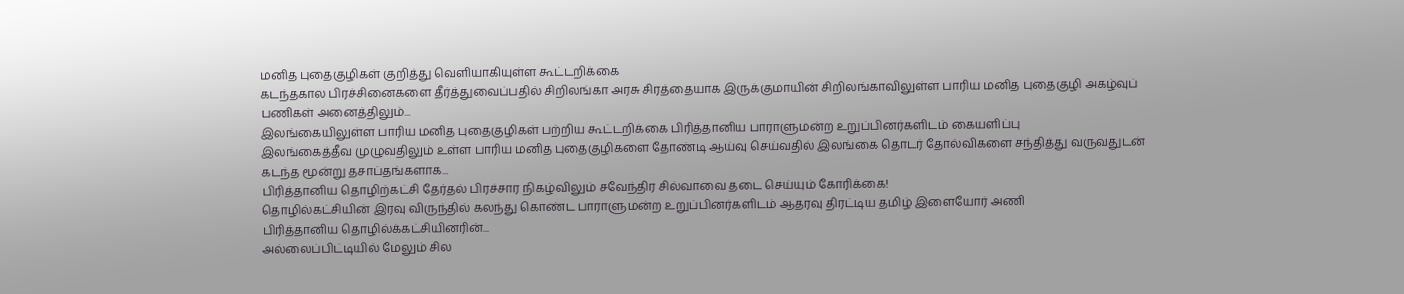மனித புதைகுழிகள் குறித்து வெளியாகியுள்ள கூட்டறிக்கை
கடந்தகால பிரச்சினைகளை தீர்த்துவைப்பதில் சிறிலங்கா அரசு சிரத்தையாக இருக்குமாயின் சிறிலங்காவிலுள்ள பாரிய மனித புதைகுழி அகழ்வுப் பணிகள் அனைத்திலும்...
இலங்கையிலுள்ள பாரிய மனித புதைகுழிகள் பற்றிய கூட்டறிக்கை பிரித்தானிய பாராளுமன்ற உறுப்பினர்களிடம் கையளிப்பு
இலங்கைத்தீவ முழுவதிலும் உள்ள பாரிய மனித புதைகுழிகளை தோண்டி ஆய்வு செய்வதில் இலங்கை தொடர் தோல்விகளை சந்தித்து வருவதுடன் கடந்த மூன்று தசாப்தங்களாக...
பிரித்தானிய தொழிற்கட்சி தேர்தல் பிரச்சார நிகழ்விலும் சவேந்திர சில்வாவை தடை செய்யும் கோரிக்கை!
தொழில்கட்சியின் இரவு விருந்தில் கலந்து கொண்ட பாராளுமன்ற உறுப்பினர்களிடம் ஆதரவு திரட்டிய தமிழ் இளையோர் அணி
பிரித்தானிய தொழில்க்கட்சியினரின்...
அல்லைப்பிட்டியில் மேலும் சில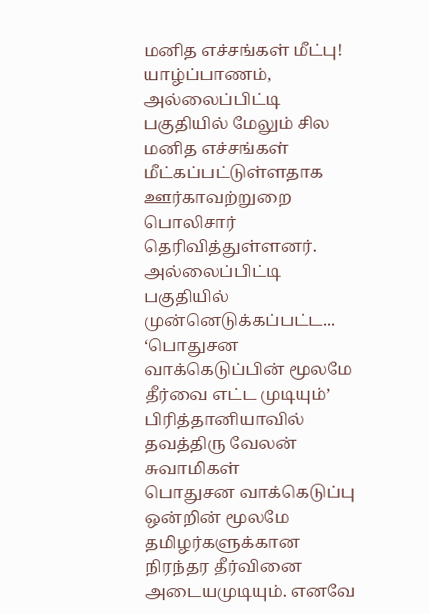மனித எச்சங்கள் மீட்பு!
யாழ்ப்பாணம், அல்லைப்பிட்டி பகுதியில் மேலும் சில மனித எச்சங்கள் மீட்கப்பட்டுள்ளதாக ஊர்காவற்றுறை பொலிசார் தெரிவித்துள்ளனர்.
அல்லைப்பிட்டி பகுதியில் முன்னெடுக்கப்பட்ட...
‘பொதுசன வாக்கெடுப்பின் மூலமே தீர்வை எட்ட முடியும்’
பிரித்தானியாவில் தவத்திரு வேலன் சுவாமிகள்
பொதுசன வாக்கெடுப்பு ஒன்றின் மூலமே தமிழர்களுக்கான நிரந்தர தீர்வினை அடையமுடியும். எனவே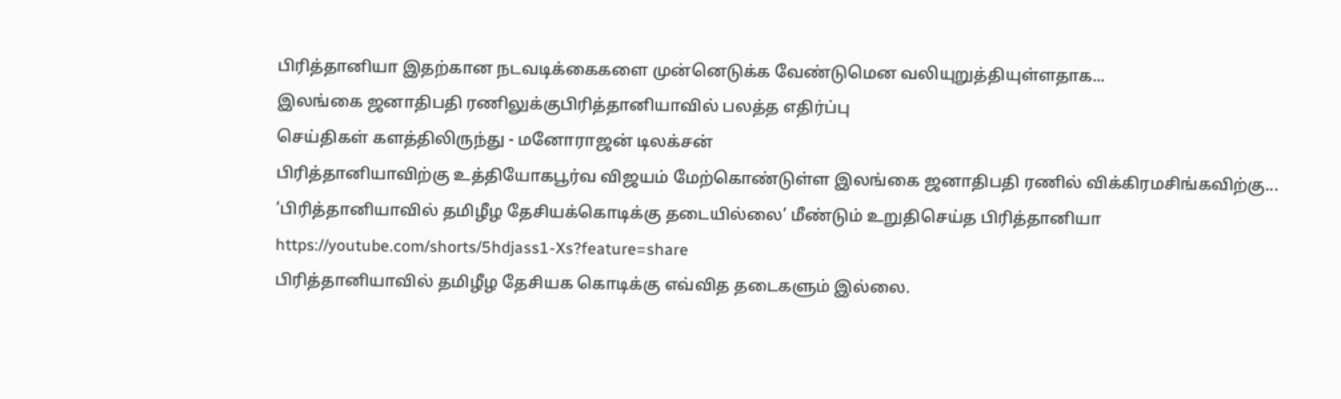பிரித்தானியா இதற்கான நடவடிக்கைகளை முன்னெடுக்க வேண்டுமென வலியுறுத்தியுள்ளதாக...
இலங்கை ஜனாதிபதி ரணிலுக்குபிரித்தானியாவில் பலத்த எதிர்ப்பு
செய்திகள் களத்திலிருந்து - மனோராஜன் டிலக்சன்
பிரித்தானியாவிற்கு உத்தியோகபூர்வ விஜயம் மேற்கொண்டுள்ள இலங்கை ஜனாதிபதி ரணில் விக்கிரமசிங்கவிற்கு...
‘பிரித்தானியாவில் தமிழீழ தேசியக்கொடிக்கு தடையில்லை’ மீண்டும் உறுதிசெய்த பிரித்தானியா
https://youtube.com/shorts/5hdjass1-Xs?feature=share
பிரித்தானியாவில் தமிழீழ தேசியக கொடிக்கு எவ்வித தடைகளும் இல்லை.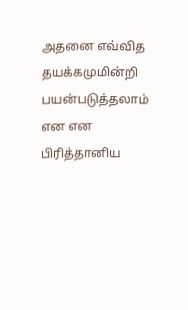அதனை எவ்வித தயக்கமுமின்றி பயன்படுத்தலாம் என என பிரித்தானிய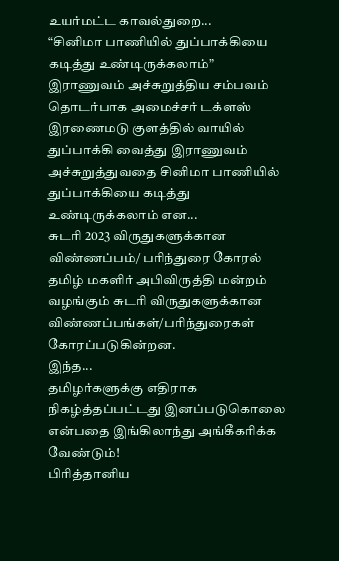உயர்மட்ட காவல்துறை...
“சினிமா பாணியில் துப்பாக்கியை கடித்து உண்டிருக்கலாம்”
இராணுவம் அச்சுறுத்திய சம்பவம் தொடர்பாக அமைச்சர் டக்ளஸ்
இரணைமடு குளத்தில் வாயில் துப்பாக்கி வைத்து இராணுவம் அச்சுறுத்துவதை சினிமா பாணியில் துப்பாக்கியை கடித்து உண்டிருக்கலாம் என...
சுடரி 2023 விருதுகளுக்கான விண்ணப்பம்/ பரிந்துரை கோரல்
தமிழ் மகளிர் அபிவிருத்தி மன்றம் வழங்கும் சுடரி விருதுகளுக்கான விண்ணப்பங்கள்/பரிந்துரைகள் கோரப்படுகின்றன.
இந்த...
தமிழர்களுக்கு எதிராக நிகழ்த்தப்பட்டது இனப்படுகொலை என்பதை இங்கிலாந்து அங்கீகரிக்க வேண்டும்!
பிரித்தானிய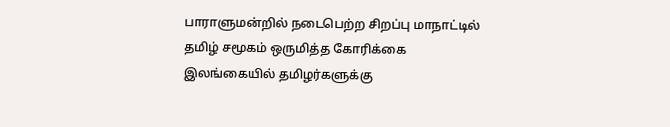பாராளுமன்றில் நடைபெற்ற சிறப்பு மாநாட்டில் தமிழ் சமூகம் ஒருமித்த கோரிக்கை
இலங்கையில் தமிழர்களுக்கு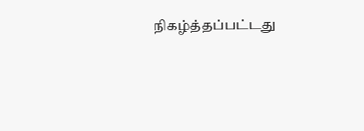நிகழ்த்தப்பட்டது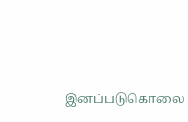இனப்படுகொலை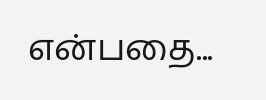என்பதை...